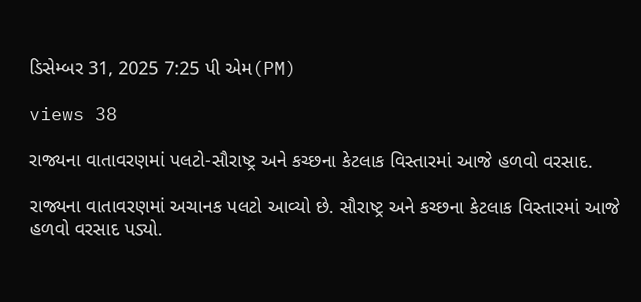ડિસેમ્બર 31, 2025 7:25 પી એમ(PM)

views 38

રાજ્યના વાતાવરણમાં પલટો-સૌરાષ્ટ્ર અને કચ્છના કેટલાક વિસ્તારમાં આજે હળવો વરસાદ.

રાજ્યના વાતાવરણમાં અચાનક પલટો આવ્યો છે. સૌરાષ્ટ્ર અને કચ્છના કેટલાક વિસ્તારમાં આજે હળવો વરસાદ પડ્યો.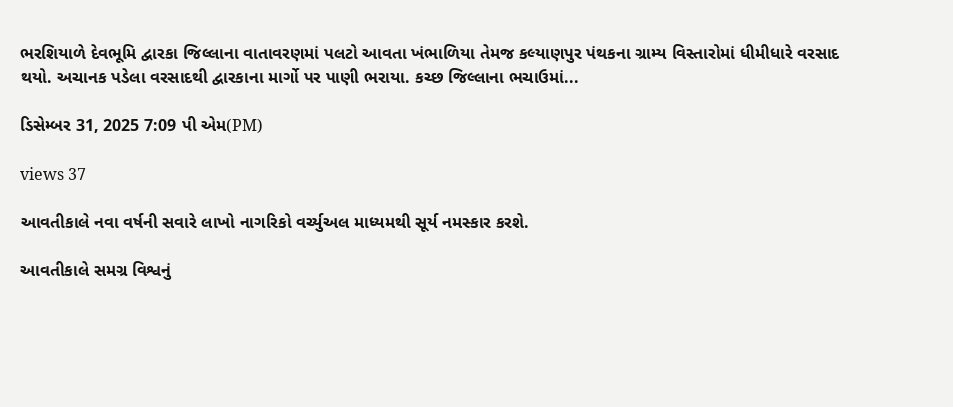ભરશિયાળે દેવભૂમિ દ્વારકા જિલ્લાના વાતાવરણમાં પલટો આવતા ખંભાળિયા તેમજ કલ્યાણપુર પંથકના ગ્રામ્ય વિસ્તારોમાં ધીમીધારે વરસાદ થયો. અચાનક પડેલા વરસાદથી દ્વારકાના માર્ગો પર પાણી ભરાયા. કચ્છ જિલ્લાના ભચાઉમાં...

ડિસેમ્બર 31, 2025 7:09 પી એમ(PM)

views 37

આવતીકાલે નવા વર્ષની સવારે લાખો નાગરિકો વર્ચ્યુઅલ માધ્યમથી સૂર્ય નમસ્કાર કરશે.

આવતીકાલે સમગ્ર વિશ્વનું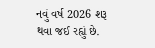નવું વર્ષ 2026 શરૂ થવા જઈ રહ્યું છે.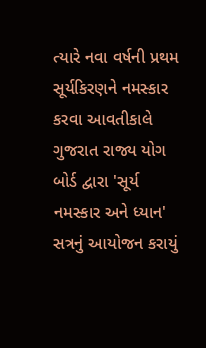ત્યારે નવા વર્ષની પ્રથમ સૂર્યકિરણને નમસ્કાર કરવા આવતીકાલે ગુજરાત રાજ્ય યોગ બોર્ડ દ્વારા 'સૂર્ય નમસ્કાર અને ધ્યાન' સત્રનું આયોજન કરાયું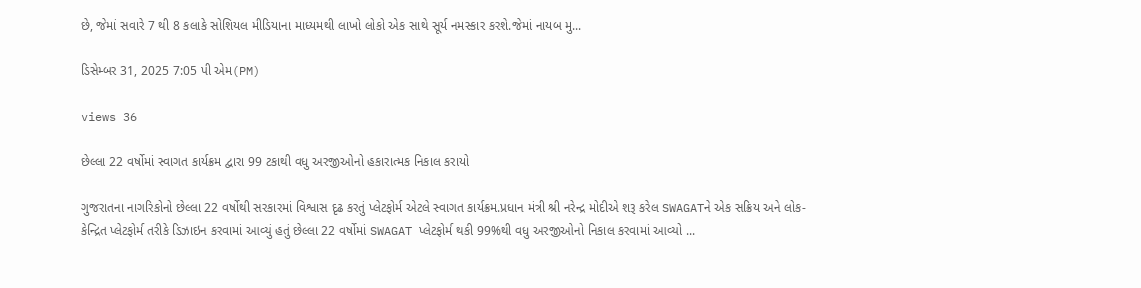છે, જેમાં સવારે 7 થી 8 કલાકે સોશિયલ મીડિયાના માધ્યમથી લાખો લોકો એક સાથે સૂર્ય નમસ્કાર કરશે.જેમાં નાયબ મુ...

ડિસેમ્બર 31, 2025 7:05 પી એમ(PM)

views 36

છેલ્લા 22 વર્ષોમાં સ્વાગત કાર્યક્રમ દ્વારા 99 ટકાથી વધુ અરજીઓનો હકારાત્મક નિકાલ કરાયો

ગુજરાતના નાગરિકોનો છેલ્લા 22 વર્ષોથી સરકારમાં વિશ્વાસ દૃઢ કરતું પ્લેટફોર્મ એટલે સ્વાગત કાર્યક્રમ.પ્રધાન મંત્રી શ્રી નરેન્દ્ર મોદીએ શરૂ કરેલ SWAGATને એક સક્રિય અને લોક-કેન્દ્રિત પ્લેટફોર્મ તરીકે ડિઝાઇન કરવામાં આવ્યું હતું છેલ્લા 22 વર્ષોમાં SWAGAT પ્લેટફોર્મ થકી 99%થી વધુ અરજીઓનો નિકાલ કરવામાં આવ્યો ...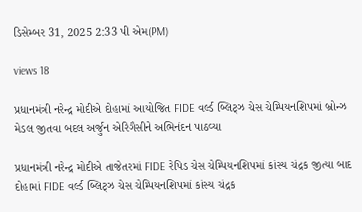ડિસેમ્બર 31, 2025 2:33 પી એમ(PM)

views 18

પ્રધાનમંત્રી નરેન્દ્ર મોદીએ દોહામાં આયોજિત FIDE વર્લ્ડ બ્લિટ્ઝ ચેસ ચેમ્પિયનશિપમાં બ્રોન્ઝ મેડલ જીતવા બદલ અર્જુન એરિગૈસીને અભિનંદન પાઠવ્યા

પ્રધાનમંત્રી નરેન્દ્ર મોદીએ તાજેતરમાં FIDE રેપિડ ચેસ ચેમ્પિયનશિપમાં કાંસ્ય ચંદ્રક જીત્યા બાદ દોહામાં FIDE વર્લ્ડ બ્લિટ્ઝ ચેસ ચેમ્પિયનશિપમાં કાંસ્ય ચંદ્રક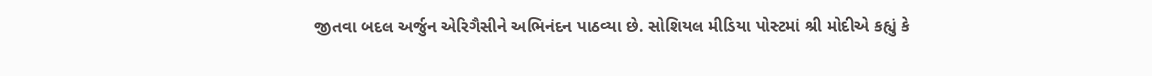જીતવા બદલ અર્જુન એરિગૈસીને અભિનંદન પાઠવ્યા છે. સોશિયલ મીડિયા પોસ્ટમાં શ્રી મોદીએ કહ્યું કે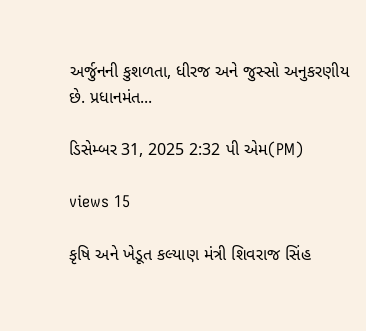અર્જુનની કુશળતા, ધીરજ અને જુસ્સો અનુકરણીય છે. પ્રધાનમંત...

ડિસેમ્બર 31, 2025 2:32 પી એમ(PM)

views 15

કૃષિ અને ખેડૂત કલ્યાણ મંત્રી શિવરાજ સિંહ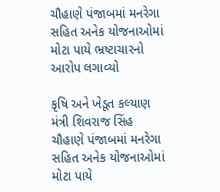ચૌહાણે પંજાબમાં મનરેગા સહિત અનેક યોજનાઓમાં મોટા પાયે ભ્રષ્ટાચારનો આરોપ લગાવ્યો

કૃષિ અને ખેડૂત કલ્યાણ મંત્રી શિવરાજ સિંહ ચૌહાણે પંજાબમાં મનરેગા સહિત અનેક યોજનાઓમાં મોટા પાયે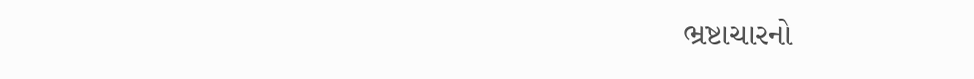ભ્રષ્ટાચારનો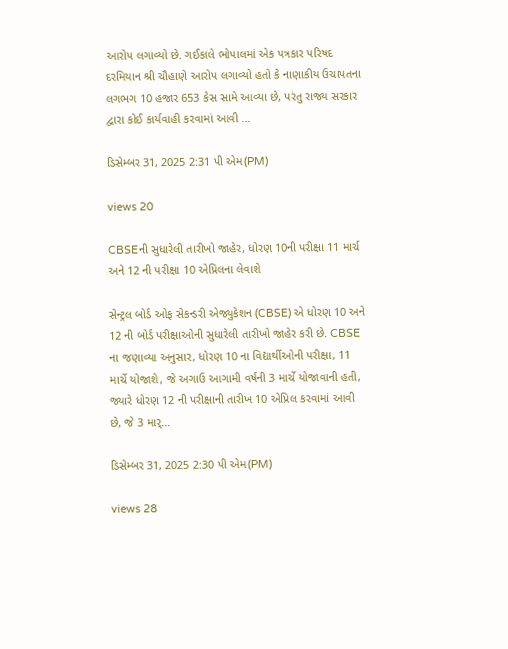આરોપ લગાવ્યો છે. ગઈકાલે ભોપાલમાં એક પત્રકાર પરિષદ દરમિયાન શ્રી ચૌહાણે આરોપ લગાવ્યો હતો કે નાણાકીય ઉચાપતના લગભગ 10 હજાર 653 કેસ સામે આવ્યા છે, પરંતુ રાજ્ય સરકાર દ્વારા કોઈ કાર્યવાહી કરવામાં આવી ...

ડિસેમ્બર 31, 2025 2:31 પી એમ(PM)

views 20

CBSEની સુધારેલી તારીખો જાહેર, ધોરણ 10ની પરીક્ષા 11 માર્ચ અને 12 ની પરીક્ષા 10 એપ્રિલના લેવાશે

સેન્ટ્રલ બોર્ડ ઓફ સેકન્ડરી એજ્યુકેશન (CBSE) એ ધોરણ 10 અને 12 ની બોર્ડ પરીક્ષાઓની સુધારેલી તારીખો જાહેર કરી છે. CBSE ના જણાવ્યા અનુસાર, ધોરણ 10 ના વિદ્યાર્થીઓની પરીક્ષા, 11 માર્ચે યોજાશે, જે અગાઉ આગામી વર્ષની 3 માર્ચે યોજાવાની હતી, જ્યારે ધોરણ 12 ની પરીક્ષાની તારીખ 10 એપ્રિલ કરવામાં આવી છે, જે 3 માર્...

ડિસેમ્બર 31, 2025 2:30 પી એમ(PM)

views 28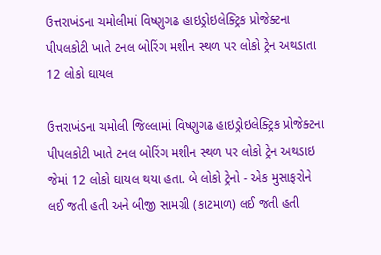ઉત્તરાખંડના ચમોલીમાં વિષ્ણુગઢ હાઇડ્રોઇલેક્ટ્રિક પ્રોજેક્ટના પીપલકોટી ખાતે ટનલ બોરિંગ મશીન સ્થળ પર લોકો ટ્રેન અથડાતા 12 લોકો ઘાયલ

ઉત્તરાખંડના ચમોલી જિલ્લામાં વિષ્ણુગઢ હાઇડ્રોઇલેક્ટ્રિક પ્રોજેક્ટના પીપલકોટી ખાતે ટનલ બોરિંગ મશીન સ્થળ પર લોકો ટ્રેન અથડાઇ જેમાં 12 લોકો ઘાયલ થયા હતા. બે લોકો ટ્રેનો - એક મુસાફરોને લઈ જતી હતી અને બીજી સામગ્રી (કાટમાળ) લઈ જતી હતી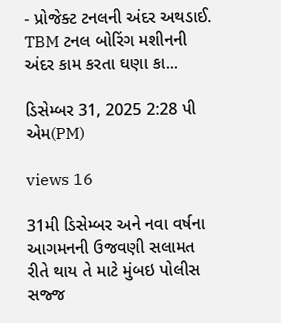- પ્રોજેક્ટ ટનલની અંદર અથડાઈ. TBM ટનલ બોરિંગ મશીનની અંદર કામ કરતા ઘણા કા...

ડિસેમ્બર 31, 2025 2:28 પી એમ(PM)

views 16

31મી ડિસેમ્બર અને નવા વર્ષના આગમનની ઉજવણી સલામત રીતે થાય તે માટે મુંબઇ પોલીસ સજ્જ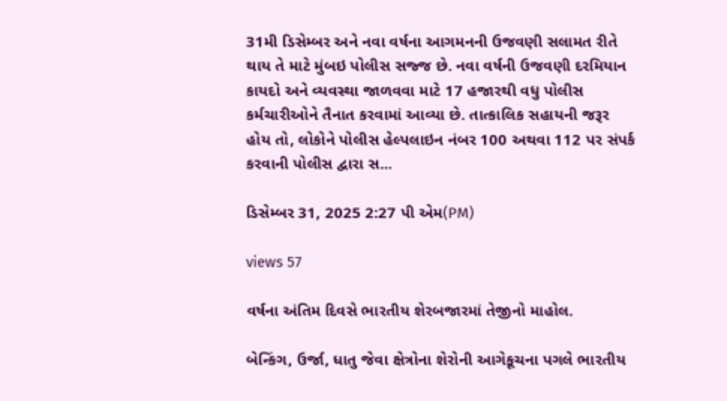31મી ડિસેમ્બર અને નવા વર્ષના આગમનની ઉજવણી સલામત રીતે થાય તે માટે મુંબઇ પોલીસ સજ્જ છે. નવા વર્ષની ઉજવણી દરમિયાન કાયદો અને વ્યવસ્થા જાળવવા માટે 17 હજારથી વધુ પોલીસ કર્મચારીઓને તૈનાત કરવામાં આવ્યા છે. તાત્કાલિક સહાયની જરૂર હોય તો, લોકોને પોલીસ હેલ્પલાઇન નંબર 100 અથવા 112 પર સંપર્ક કરવાની પોલીસ દ્વારા સ...

ડિસેમ્બર 31, 2025 2:27 પી એમ(PM)

views 57

વર્ષના અંતિમ દિવસે ભારતીય શેરબજારમાં તેજીનો માહોલ.

બેન્કિંગ, ઉર્જા, ધાતુ જેવા ક્ષેત્રોના શેરોની આગેકૂચના પગલે ભારતીય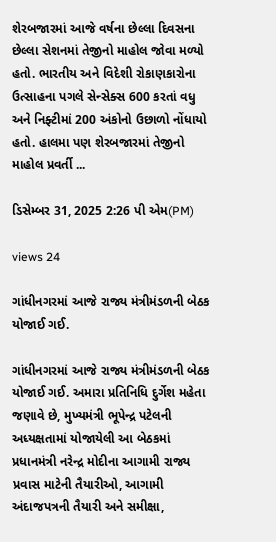શેરબજારમાં આજે વર્ષના છેલ્લા દિવસના છેલ્લા સેશનમાં તેજીનો માહોલ જોવા મળ્યો હતો. ભારતીય અને વિદેશી રોકાણકારોના ઉત્સાહના પગલે સેન્સેક્સ 600 કરતાં વધુ અને નિફ્ટીમાં 200 અંકોનો ઉછાળો નોંધાયો હતો. હાલમા પણ શેરબજારમાં તેજીનો માહોલ પ્રવર્તી ...

ડિસેમ્બર 31, 2025 2:26 પી એમ(PM)

views 24

ગાંધીનગરમાં આજે રાજ્ય મંત્રીમંડળની બેઠક યોજાઈ ગઈ.

ગાંધીનગરમાં આજે રાજ્ય મંત્રીમંડળની બેઠક યોજાઈ ગઈ. અમારા પ્રતિનિધિ દુર્ગેશ મહેતા જણાવે છે, મુખ્યમંત્રી ભૂપેન્દ્ર પટેલની અધ્યક્ષતામાં યોજાયેલી આ બેઠકમાં પ્રધાનમંત્રી નરેન્દ્ર મોદીના આગામી રાજ્ય પ્રવાસ માટેની તૈયારીઓ, આગામી અંદાજપત્રની તૈયારી અને સમીક્ષા,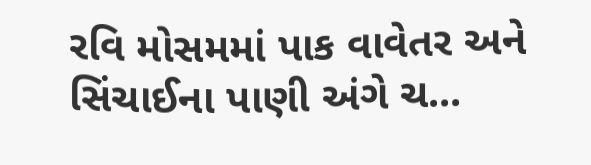રવિ મોસમમાં પાક વાવેતર અને સિંચાઈના પાણી અંગે ચ...